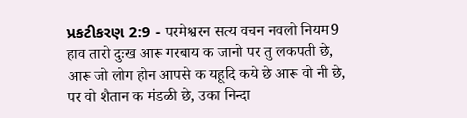પ્રકટીકરણ 2:9 - परमेश्वरन सत्य वचन नवलो नियम9 हाव तारो दुःख आरू गरबाय क जानो पर तु लकपती छे, आरू जो लोग होन आपसे क यहूदि कये छे आरू वो नी छे, पर वो शैतान क मंडळी छे, उका निन्दा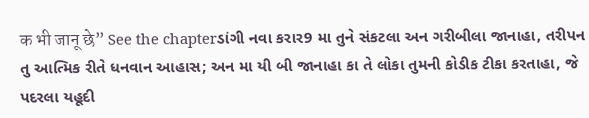क भी जानू छे” See the chapterડાંગી નવા કરાર9 મા તુને સંકટલા અન ગરીબીલા જાનાહા, તરીપન તુ આત્મિક રીતે ધનવાન આહાસ; અન મા યી બી જાનાહા કા તે લોકા તુમની કોડીક ટીકા કરતાહા, જે પદરલા યહૂદી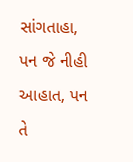સાંગતાહા, પન જે નીહી આહાત, પન તે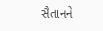સૈતાનને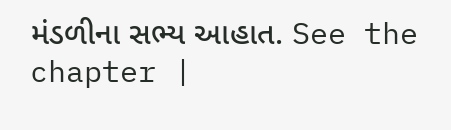મંડળીના સભ્ય આહાત. See the chapter |